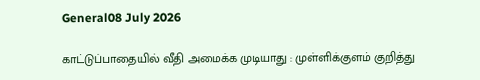General08 July 2026

காட்டுப்பாதையில் வீதி அமைக்க முடியாது : முள்ளிக்குளம் குறித்து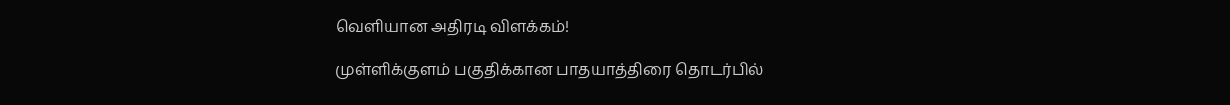வெளியான அதிரடி விளக்கம்!

முள்ளிக்குளம் பகுதிக்கான பாதயாத்திரை தொடர்பில்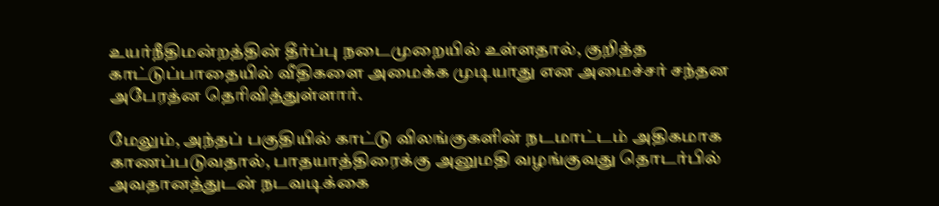உயர்நீதிமன்றத்தின் தீர்ப்பு நடைமுறையில் உள்ளதால், குறித்த காட்டுப்பாதையில் வீதிகளை அமைக்க முடியாது என அமைச்சர் சந்தன அபேரத்ன தெரிவித்துள்ளார்.

மேலும், அந்தப் பகுதியில் காட்டு விலங்குகளின் நடமாட்டம் அதிகமாக காணப்படுவதால், பாதயாத்திரைக்கு அனுமதி வழங்குவது தொடர்பில் அவதானத்துடன் நடவடிக்கை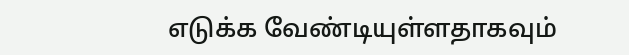எடுக்க வேண்டியுள்ளதாகவும்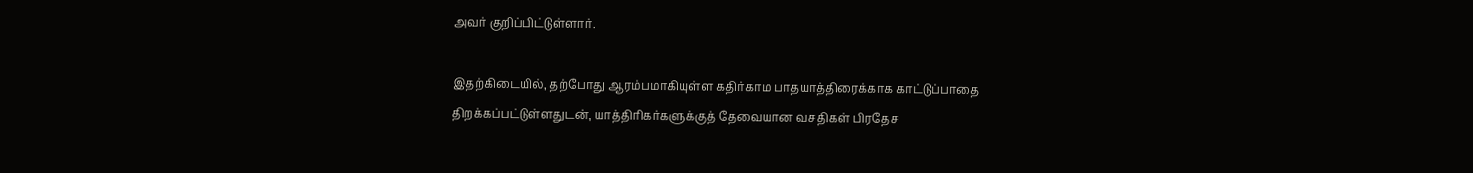அவர் குறிப்பிட்டுள்ளார்.

இதற்கிடையில், தற்போது ஆரம்பமாகியுள்ள கதிர்காம பாதயாத்திரைக்காக காட்டுப்பாதை திறக்கப்பட்டுள்ளதுடன், யாத்திரிகர்களுக்குத் தேவையான வசதிகள் பிரதேச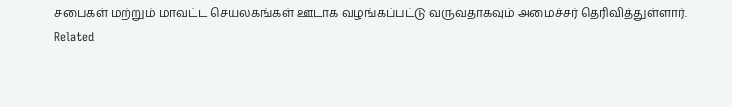சபைகள் மற்றும் மாவட்ட செயலகங்கள் ஊடாக வழங்கப்பட்டு வருவதாகவும் அமைச்சர் தெரிவித்துள்ளார்.
Related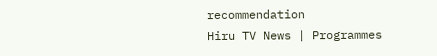recommendation
Hiru TV News | Programmes